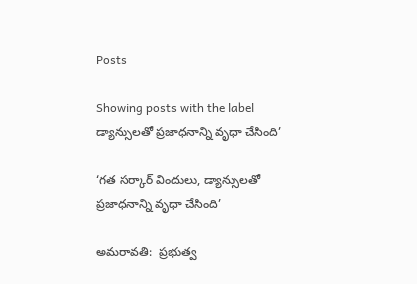Posts

Showing posts with the label డ్యాన్సులతో ప్రజాధనాన్ని వృధా చేసింది’

‘గత సర్కార్ విందులు, డ్యాన్సులతో ప్రజాధనాన్ని వృధా చేసింది’

అమరావతి:  ప్రభుత్వ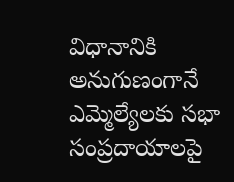విధానానికి అనుగుణంగానే ఎమ్మెల్యేలకు సభా సంప్రదాయాలపై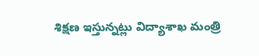శిక్షణ ఇస్తున్నట్లు విద్యాశాఖ మంత్రి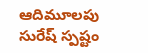ఆదిమూలపు సురేష్ స్పష్టం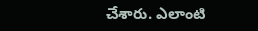చేశారు. ఎలాంటి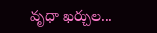వృధా ఖర్చుల...